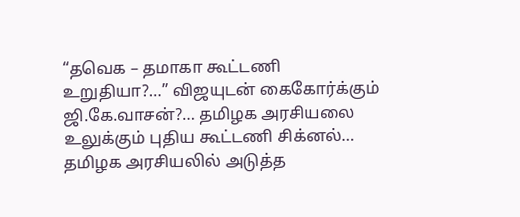“தவெக – தமாகா கூட்டணி உறுதியா?…” விஜயுடன் கைகோர்க்கும் ஜி.கே.வாசன்?… தமிழக அரசியலை உலுக்கும் புதிய கூட்டணி சிக்னல்… தமிழக அரசியலில் அடுத்த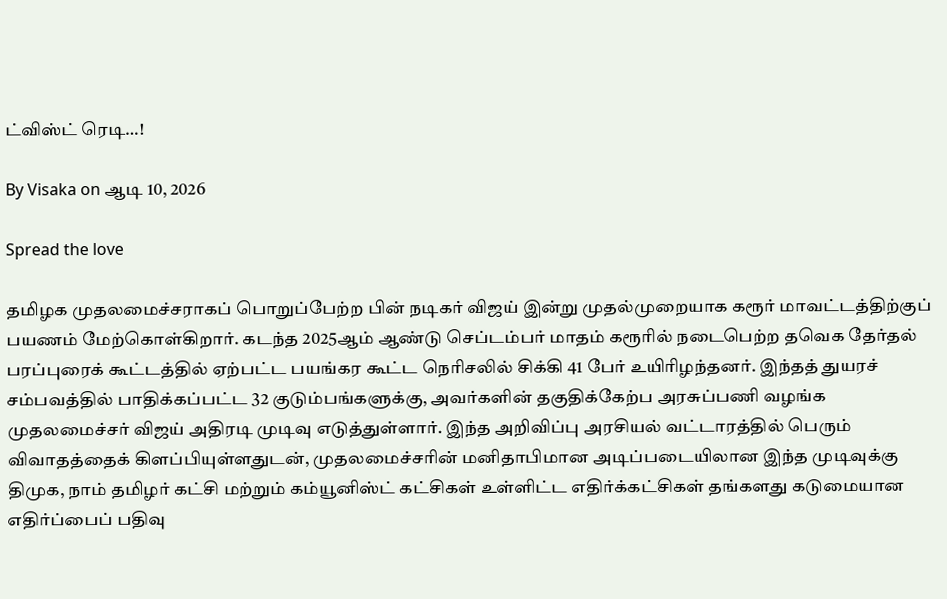ட்விஸ்ட் ரெடி…!

By Visaka on ஆடி 10, 2026

Spread the love

தமிழக முதலமைச்சராகப் பொறுப்பேற்ற பின் நடிகர் விஜய் இன்று முதல்முறையாக கரூர் மாவட்டத்திற்குப் பயணம் மேற்கொள்கிறார். கடந்த 2025ஆம் ஆண்டு செப்டம்பர் மாதம் கரூரில் நடைபெற்ற தவெக தேர்தல் பரப்புரைக் கூட்டத்தில் ஏற்பட்ட பயங்கர கூட்ட நெரிசலில் சிக்கி 41 பேர் உயிரிழந்தனர். இந்தத் துயரச் சம்பவத்தில் பாதிக்கப்பட்ட 32 குடும்பங்களுக்கு, அவர்களின் தகுதிக்கேற்ப அரசுப்பணி வழங்க முதலமைச்சர் விஜய் அதிரடி முடிவு எடுத்துள்ளார். இந்த அறிவிப்பு அரசியல் வட்டாரத்தில் பெரும் விவாதத்தைக் கிளப்பியுள்ளதுடன், முதலமைச்சரின் மனிதாபிமான அடிப்படையிலான இந்த முடிவுக்கு திமுக, நாம் தமிழர் கட்சி மற்றும் கம்யூனிஸ்ட் கட்சிகள் உள்ளிட்ட எதிர்க்கட்சிகள் தங்களது கடுமையான எதிர்ப்பைப் பதிவு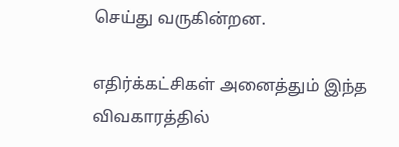செய்து வருகின்றன.

எதிர்க்கட்சிகள் அனைத்தும் இந்த விவகாரத்தில்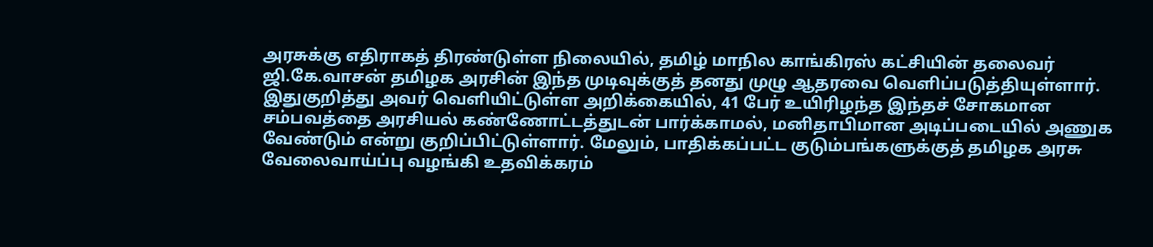அரசுக்கு எதிராகத் திரண்டுள்ள நிலையில், தமிழ் மாநில காங்கிரஸ் கட்சியின் தலைவர் ஜி.கே.வாசன் தமிழக அரசின் இந்த முடிவுக்குத் தனது முழு ஆதரவை வெளிப்படுத்தியுள்ளார். இதுகுறித்து அவர் வெளியிட்டுள்ள அறிக்கையில், 41 பேர் உயிரிழந்த இந்தச் சோகமான சம்பவத்தை அரசியல் கண்ணோட்டத்துடன் பார்க்காமல், மனிதாபிமான அடிப்படையில் அணுக வேண்டும் என்று குறிப்பிட்டுள்ளார். மேலும், பாதிக்கப்பட்ட குடும்பங்களுக்குத் தமிழக அரசு வேலைவாய்ப்பு வழங்கி உதவிக்கரம்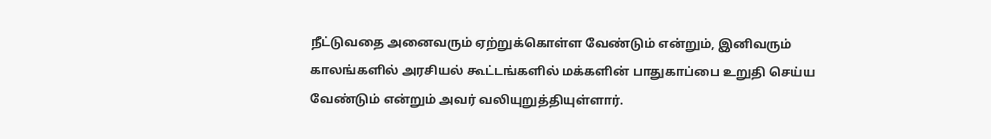நீட்டுவதை அனைவரும் ஏற்றுக்கொள்ள வேண்டும் என்றும், இனிவரும் காலங்களில் அரசியல் கூட்டங்களில் மக்களின் பாதுகாப்பை உறுதி செய்ய வேண்டும் என்றும் அவர் வலியுறுத்தியுள்ளார்.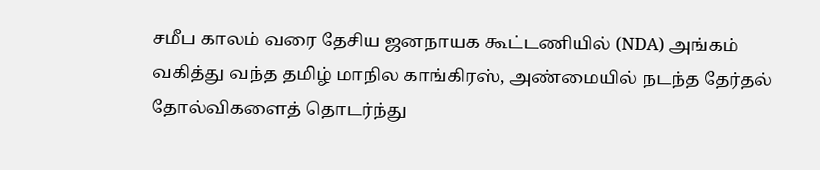சமீப காலம் வரை தேசிய ஜனநாயக கூட்டணியில் (NDA) அங்கம் வகித்து வந்த தமிழ் மாநில காங்கிரஸ், அண்மையில் நடந்த தேர்தல் தோல்விகளைத் தொடர்ந்து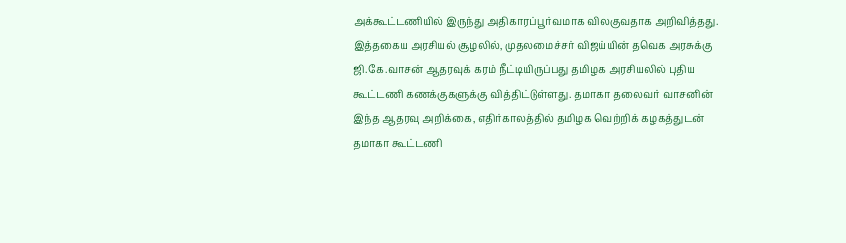அக்கூட்டணியில் இருந்து அதிகாரப்பூர்வமாக விலகுவதாக அறிவித்தது. இத்தகைய அரசியல் சூழலில், முதலமைச்சர் விஜய்யின் தவெக அரசுக்கு ஜி.கே.வாசன் ஆதரவுக் கரம் நீட்டியிருப்பது தமிழக அரசியலில் புதிய கூட்டணி கணக்குகளுக்கு வித்திட்டுள்ளது. தமாகா தலைவர் வாசனின் இந்த ஆதரவு அறிக்கை, எதிர்காலத்தில் தமிழக வெற்றிக் கழகத்துடன் தமாகா கூட்டணி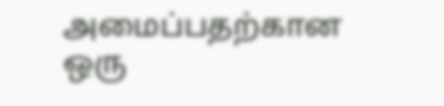அமைப்பதற்கான ஒரு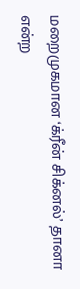மறைமுகமான ‘க்ரீன் சிக்னல்’ தானா என்ற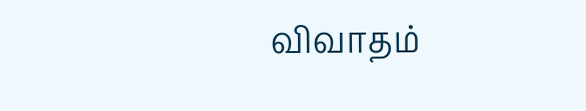விவாதம்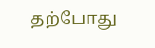தற்போது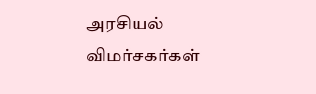அரசியல் விமர்சகர்கள்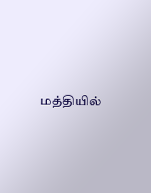மத்தியில்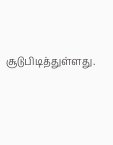சூடுபிடித்துள்ளது.